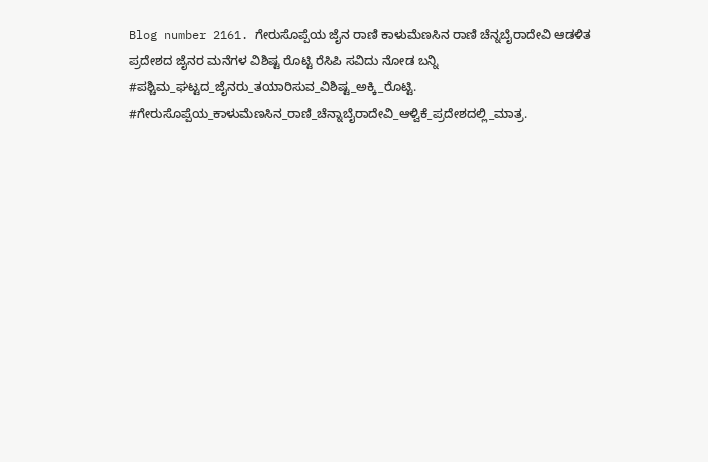Blog number 2161. ಗೇರುಸೊಪ್ಪೆಯ ಜೈನ ರಾಣಿ ಕಾಳುಮೆಣಸಿನ ರಾಣಿ ಚೆನ್ನಬೈರಾದೇವಿ ಆಡಳಿತ ಪ್ರದೇಶದ ಜೈನರ ಮನೆಗಳ ವಿಶಿಷ್ಟ ರೊಟ್ಟಿ ರೆಸಿಪಿ ಸವಿದು ನೋಡ ಬನ್ನಿ
#ಪಶ್ಚಿಮ_ಘಟ್ಟದ_ಜೈನರು_ತಯಾರಿಸುವ_ವಿಶಿಷ್ಟ_ಅಕ್ಕಿ_ರೊಟ್ಟಿ. #ಗೇರುಸೊಪ್ಪೆಯ_ಕಾಳುಮೆಣಸಿನ_ರಾಣಿ_ಚೆನ್ನಾಬೈರಾದೇವಿ_ಆಳ್ವಿಕೆ_ಪ್ರದೇಶದಲ್ಲಿ_ಮಾತ್ರ.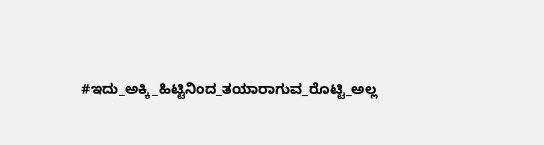#ಇದು_ಅಕ್ಕಿ_ಹಿಟ್ಟಿನಿಂದ_ತಯಾರಾಗುವ_ರೊಟ್ಟಿ_ಅಲ್ಲ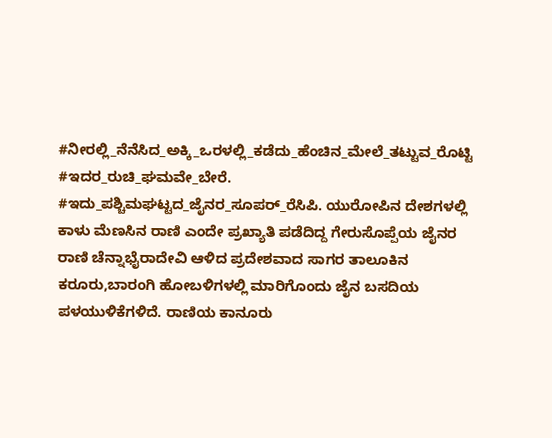#ನೀರಲ್ಲಿ_ನೆನೆಸಿದ_ಅಕ್ಕಿ_ಒರಳಲ್ಲಿ_ಕಡೆದು_ಹೆಂಚಿನ_ಮೇಲೆ_ತಟ್ಟುವ_ರೊಟ್ಟಿ #ಇದರ_ರುಚಿ_ಘಮವೇ_ಬೇರೆ. #ಇದು_ಪಶ್ಚಿಮಘಟ್ಟದ_ಜೈನರ_ಸೂಪರ್_ರೆಸಿಪಿ. ಯುರೋಪಿನ ದೇಶಗಳಲ್ಲಿ ಕಾಳು ಮೆಣಸಿನ ರಾಣಿ ಎಂದೇ ಪ್ರಖ್ಯಾತಿ ಪಡೆದಿದ್ದ ಗೇರುಸೊಪ್ಪೆಯ ಜೈನರ ರಾಣಿ ಚೆನ್ನಾಭೈರಾದೇವಿ ಆಳಿದ ಪ್ರದೇಶವಾದ ಸಾಗರ ತಾಲೂಕಿನ ಕರೂರು,ಬಾರಂಗಿ ಹೋಬಳಿಗಳಲ್ಲಿ ಮಾರಿಗೊಂದು ಜೈನ ಬಸದಿಯ ಪಳಯುಳಿಕೆಗಳಿದೆ. ರಾಣಿಯ ಕಾನೂರು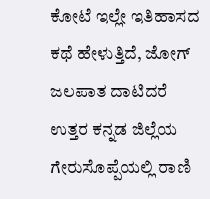ಕೋಟೆ ಇಲ್ಲೇ ಇತಿಹಾಸದ ಕಥೆ ಹೇಳುತ್ತಿದೆ, ಜೋಗ್ ಜಲಪಾತ ದಾಟಿದರೆ ಉತ್ತರ ಕನ್ನಡ ಜಿಲ್ಲೆಯ ಗೇರುಸೊಪ್ಪೆಯಲ್ಲಿ ರಾಣಿ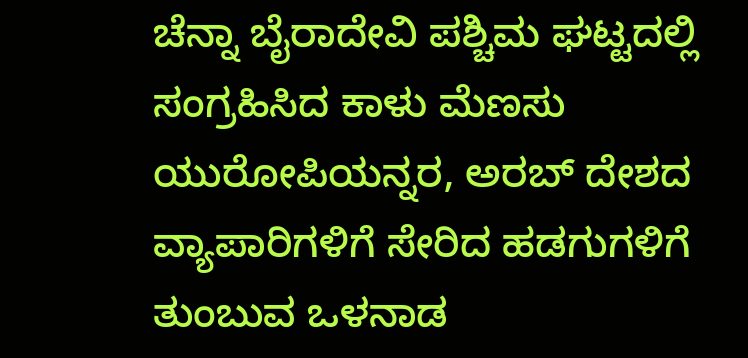ಚೆನ್ನಾ ಬೈರಾದೇವಿ ಪಶ್ಚಿಮ ಘಟ್ಟದಲ್ಲಿ ಸಂಗ್ರಹಿಸಿದ ಕಾಳು ಮೆಣಸು ಯುರೋಪಿಯನ್ನರ, ಅರಬ್ ದೇಶದ ವ್ಯಾಪಾರಿಗಳಿಗೆ ಸೇರಿದ ಹಡಗುಗಳಿಗೆ ತುಂಬುವ ಒಳನಾಡ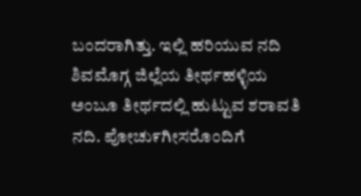ಬಂದರಾಗಿತ್ತು. ಇಲ್ಲಿ ಹರಿಯುವ ನದಿ ಶಿವಮೊಗ್ಗ ಜಿಲ್ಲೆಯ ತೀರ್ಥಹಳ್ಳಿಯ ಅಂಬೂ ತೀರ್ಥದಲ್ಲಿ ಹುಟ್ಟುವ ಶರಾವತಿ ನದಿ. ಪೋಚು೯ಗೀಸರೊಂದಿಗೆ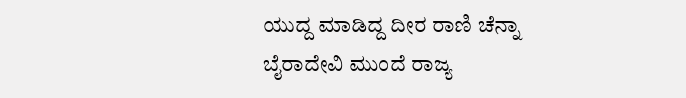ಯುದ್ದ ಮಾಡಿದ್ದ ದೀರ ರಾಣಿ ಚೆನ್ನಾ ಬೈರಾದೇವಿ ಮುಂದೆ ರಾಜ್ಯ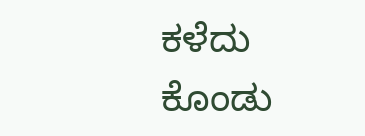ಕಳೆದು ಕೊಂಡು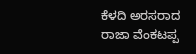ಕೆಳದಿ ಅರಸರಾದ ರಾಜಾ ವೆಂಕಟಪ್ಪ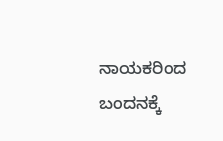ನಾಯಕರಿಂದ ಬಂದನಕ್ಕೆ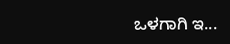ಒಳಗಾಗಿ ಇ...